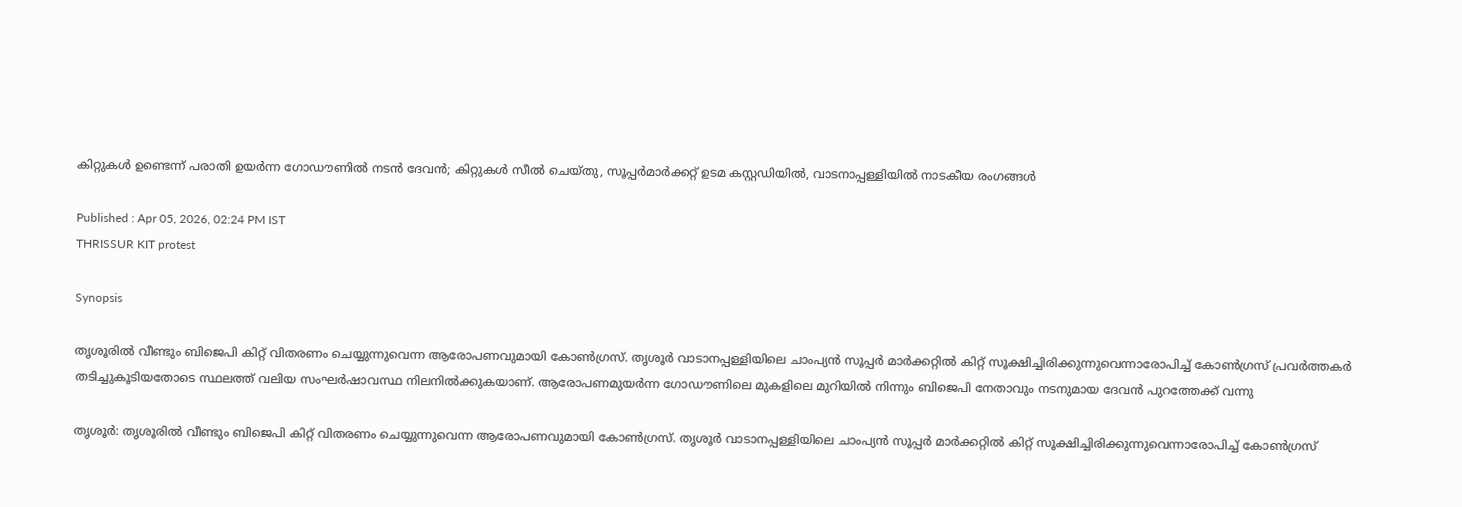കിറ്റുകള്‍ ഉണ്ടെന്ന് പരാതി ഉയര്‍ന്ന ഗോഡൗണിൽ നടൻ ദേവൻ; കിറ്റുകള്‍ സീൽ ചെയ്തു, സൂപ്പര്‍മാര്‍ക്കറ്റ് ഉടമ കസ്റ്റഡിയിൽ, വാടനാപ്പള്ളിയിൽ നാടകീയ രംഗങ്ങള്‍

Published : Apr 05, 2026, 02:24 PM IST
THRISSUR KIT protest

Synopsis

തൃശൂരിൽ വീണ്ടും ബിജെപി കിറ്റ് വിതരണം ചെയ്യുന്നുവെന്ന ആരോപണവുമായി കോൺഗ്രസ്. തൃശൂര്‍ വാടാനപ്പള്ളിയിലെ ചാംപ്യൻ സൂപ്പർ മാർക്കറ്റിൽ കിറ്റ് സൂക്ഷിച്ചിരിക്കുന്നുവെന്നാരോപിച്ച് കോൺഗ്രസ് പ്രവർത്തകർ തടിച്ചുകൂടിയതോടെ സ്ഥലത്ത് വലിയ സംഘർഷാവസ്ഥ നിലനിൽക്കുകയാണ്. ആരോപണമുയർന്ന ഗോഡൗണിലെ മുകളിലെ മുറിയിൽ നിന്നും ബിജെപി നേതാവും നടനുമായ ദേവൻ പുറത്തേക്ക് വന്നു

തൃശൂര്‍: തൃശൂരിൽ വീണ്ടും ബിജെപി കിറ്റ് വിതരണം ചെയ്യുന്നുവെന്ന ആരോപണവുമായി കോൺഗ്രസ്. തൃശൂര്‍ വാടാനപ്പള്ളിയിലെ ചാംപ്യൻ സൂപ്പർ മാർക്കറ്റിൽ കിറ്റ് സൂക്ഷിച്ചിരിക്കുന്നുവെന്നാരോപിച്ച് കോൺഗ്രസ്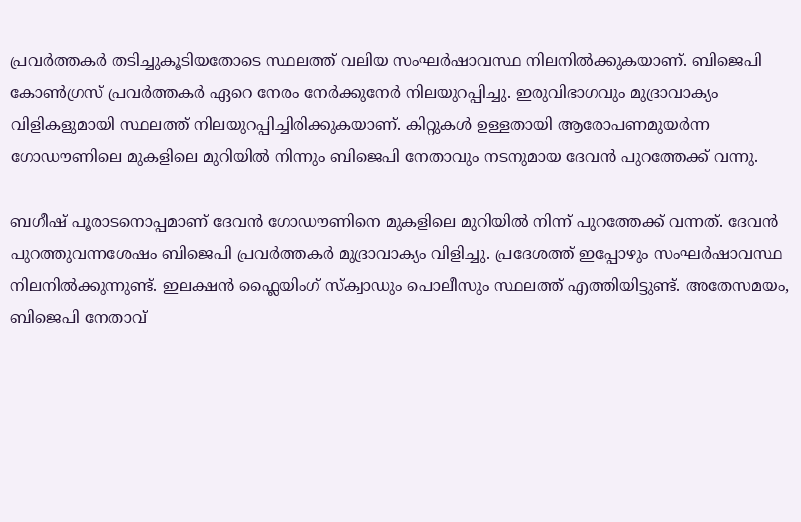പ്രവർത്തകർ തടിച്ചുകൂടിയതോടെ സ്ഥലത്ത് വലിയ സംഘർഷാവസ്ഥ നിലനിൽക്കുകയാണ്. ബിജെപി കോൺഗ്രസ് പ്രവർത്തകർ ഏറെ നേരം നേർക്കുനേർ നിലയുറപ്പിച്ചു. ഇരുവിഭാഗവും മുദ്രാവാക്യം വിളികളുമായി സ്ഥലത്ത് നിലയുറപ്പിച്ചിരിക്കുകയാണ്. കിറ്റുകൾ ഉള്ളതായി ആരോപണമുയർന്ന ഗോഡൗണിലെ മുകളിലെ മുറിയിൽ നിന്നും ബിജെപി നേതാവും നടനുമായ ദേവൻ പുറത്തേക്ക് വന്നു.

ബഗീഷ് പൂരാടനൊപ്പമാണ് ദേവൻ ഗോഡൗണിനെ മുകളിലെ മുറിയിൽ നിന്ന് പുറത്തേക്ക് വന്നത്. ദേവൻ പുറത്തുവന്നശേഷം ബിജെപി പ്രവര്‍ത്തകര്‍ മുദ്രാവാക്യം വിളിച്ചു. പ്രദേശത്ത് ഇപ്പോഴും സംഘർഷാവസ്ഥ നിലനിൽക്കുന്നുണ്ട്. ഇലക്ഷൻ ഫ്ലൈയിംഗ് സ്ക്വാഡും പൊലീസും സ്ഥലത്ത് എത്തിയിട്ടുണ്ട്. അതേസമയം, ബിജെപി നേതാവ്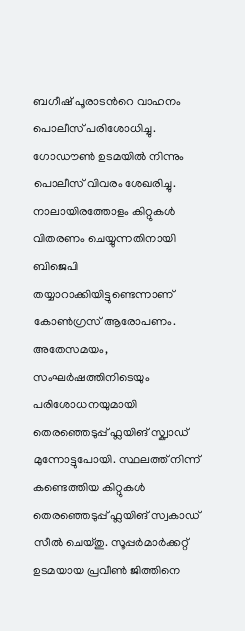ബഗീഷ് പൂരാടന്‍റെ വാഹനം പൊലീസ് പരിശോധിച്ചു. ഗോഡൗണ്‍ ഉടമയിൽ നിന്നും പൊലീസ് വിവരം ശേഖരിച്ചു. നാലായിരത്തോളം കിറ്റുകള്‍ വിതരണം ചെയ്യുന്നതിനായി ബിജെപി തയ്യാറാക്കിയിട്ടുണ്ടെന്നാണ് കോണ്‍ഗ്രസ് ആരോപണം. അതേസമയം, സംഘര്‍ഷത്തിനിടെയും പരിശോധനയുമായി തെരഞ്ഞെടുപ്പ് ഫ്ലയിങ് സ്ക്വാഡ് മുന്നോട്ടുപോയി. സ്ഥലത്ത് നിന്ന് കണ്ടെത്തിയ കിറ്റുകള്‍ തെരഞ്ഞെടുപ്പ് ഫ്ലയിങ് സ്വകാഡ് സീൽ ചെയ്തു. സൂപ്പര്‍മാര്‍ക്കറ്റ് ഉടമയായ പ്രവീണ്‍ ജിത്തിനെ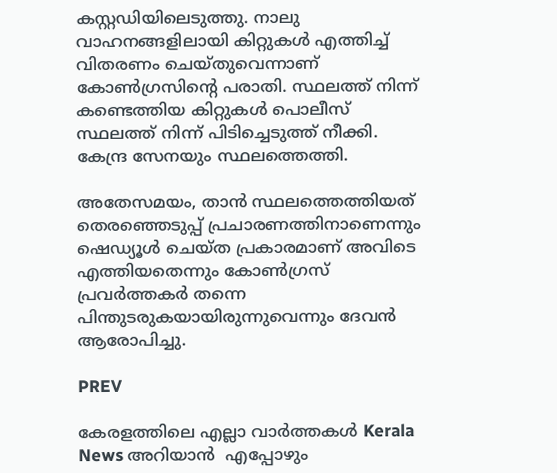കസ്റ്റഡിയിലെടുത്തു. നാലു വാഹനങ്ങളിലായി കിറ്റുകള്‍ എത്തിച്ച് വിതരണം ചെയ്തുവെന്നാണ് കോണ്‍ഗ്രസിന്‍റെ പരാതി. സ്ഥലത്ത് നിന്ന് കണ്ടെത്തിയ കിറ്റുകള്‍ പൊലീസ് സ്ഥലത്ത് നിന്ന് പിടിച്ചെടുത്ത് നീക്കി. കേന്ദ്ര സേനയും സ്ഥലത്തെത്തി.

അതേസമയം, താൻ സ്ഥലത്തെത്തിയത് തെരഞ്ഞെടുപ്പ് പ്രചാരണത്തിനാണെന്നും ഷെഡ്യൂള്‍ ചെയ്ത പ്രകാരമാണ് അവിടെ എത്തിയതെന്നും കോണ്‍ഗ്രസ് പ്രവര്‍ത്തകര്‍ തന്നെ പിന്തുടരുകയായിരുന്നുവെന്നും ദേവൻ ആരോപിച്ചു.

PREV

കേരളത്തിലെ എല്ലാ വാർത്തകൾ Kerala News അറിയാൻ  എപ്പോഴും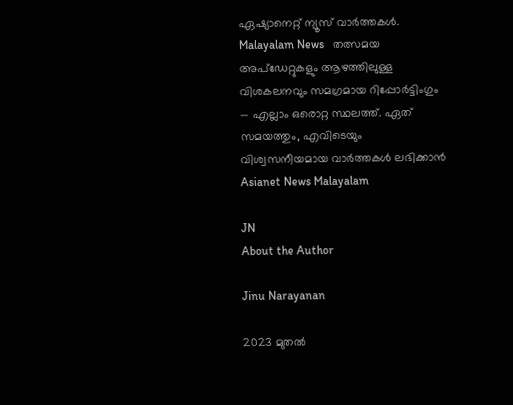ഏഷ്യാനെറ്റ് ന്യൂസ് വാർത്തകൾ.  Malayalam News   തത്സമയ അപ്‌ഡേറ്റുകളും ആഴത്തിലുള്ള വിശകലനവും സമഗ്രമായ റിപ്പോർട്ടിംഗും — എല്ലാം ഒരൊറ്റ സ്ഥലത്ത്. ഏത് സമയത്തും, എവിടെയും വിശ്വസനീയമായ വാർത്തകൾ ലഭിക്കാൻ Asianet News Malayalam

JN
About the Author

Jinu Narayanan

2023 മുതൽ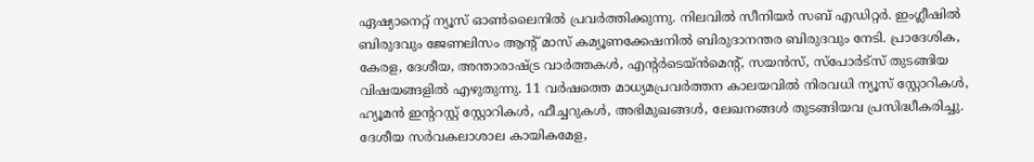ഏഷ്യാനെറ്റ് ന്യൂസ് ഓണ്‍ലൈനിൽ പ്രവര്‍ത്തിക്കുന്നു. നിലവിൽ സീനിയര്‍ സബ് എഡിറ്റര്‍. ഇംഗ്ലീഷിൽ ബിരുദവും ജേണലിസം ആന്‍റ് മാസ് കമ്യൂണക്കേഷനിൽ ബിരുദാനന്തര ബിരുദവും നേടി. പ്രാദേശിക, കേരള, ദേശീയ, അന്താരാഷ്ട്ര വാര്‍ത്തകള്‍, എന്റർടെയ്ൻമെൻ്റ്, സയൻസ്, സ്പോര്‍ട്സ് തുടങ്ങിയ വിഷയങ്ങളിൽ എഴുതുന്നു. 11 വര്‍ഷത്തെ മാധ്യമപ്രവര്‍ത്തന കാലയവിൽ നിരവധി ന്യൂസ് സ്റ്റോറികള്‍, ഹ്യൂമൻ ഇന്‍ററസ്റ്റ് സ്റ്റോറികള്‍, ഫീച്ചറുകള്‍, അഭിമുഖങ്ങള്‍, ലേഖനങ്ങള്‍ തുടങ്ങിയവ പ്രസിദ്ധീകരിച്ചു. ദേശീയ സര്‍വകലാശാല കായികമേള,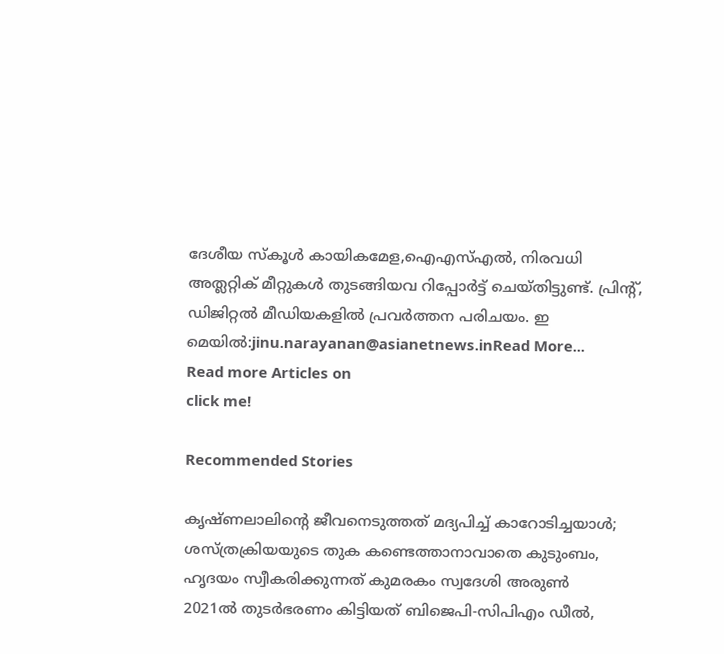ദേശീയ സ്കൂള്‍ കായികമേള,ഐഎസ്എൽ, നിരവധി അത്ലറ്റിക് മീറ്റുകള്‍ തുടങ്ങിയവ റിപ്പോര്‍ട്ട് ചെയ്തിട്ടുണ്ട്. പ്രിന്‍റ്, ഡിജിറ്റൽ മീഡിയകളിൽ പ്രവര്‍ത്തന പരിചയം. ഇ മെയിൽ:jinu.narayanan@asianetnews.inRead More...
Read more Articles on
click me!

Recommended Stories

കൃഷ്ണലാലിൻ്റെ ജീവനെടുത്തത് മദ്യപിച്ച് കാറോടിച്ചയാൾ; ശസ്ത്രക്രിയയുടെ തുക കണ്ടെത്താനാവാതെ കുടുംബം, ഹൃദയം സ്വീകരിക്കുന്നത് കുമരകം സ്വദേശി അരുൺ
2021ൽ തുടര്‍ഭരണം കിട്ടിയത് ബിജെപി-സിപിഎം ഡീൽ,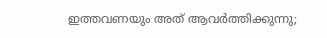ഇത്തവണയും അത് ആവര്‍ത്തിക്കുന്നു;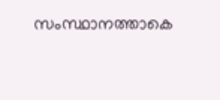സംസ്ഥാനത്താകെ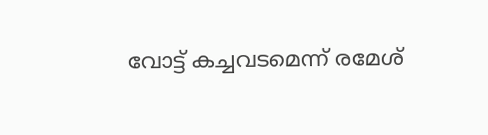വോട്ട് കച്ചവടമെന്ന് രമേശ്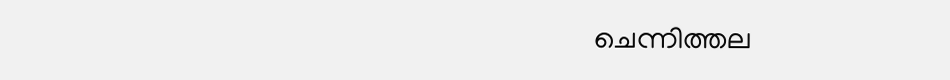ചെന്നിത്തല